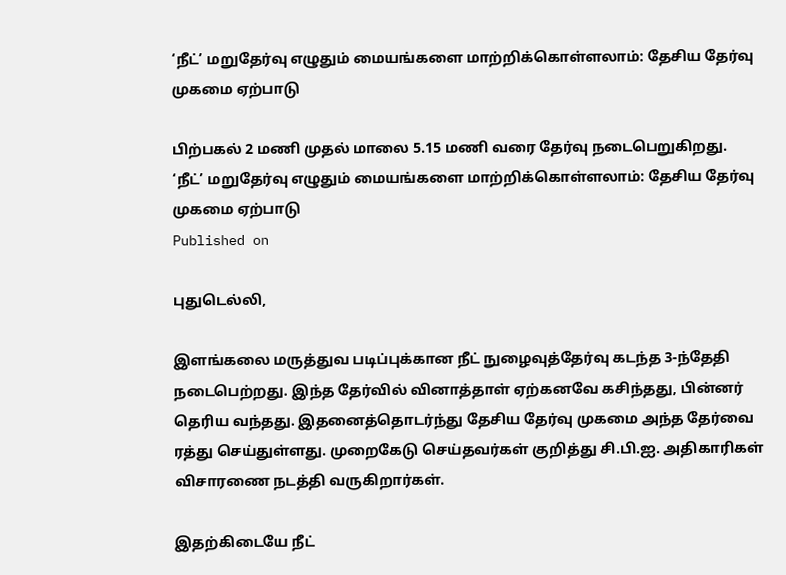‘நீட்’ மறுதேர்வு எழுதும் மையங்களை மாற்றிக்கொள்ளலாம்: தேசிய தேர்வு முகமை ஏற்பாடு

பிற்பகல் 2 மணி முதல் மாலை 5.15 மணி வரை தேர்வு நடைபெறுகிறது.
‘நீட்’ மறுதேர்வு எழுதும் மையங்களை மாற்றிக்கொள்ளலாம்: தேசிய தேர்வு முகமை ஏற்பாடு
Published on

புதுடெல்லி,

இளங்கலை மருத்துவ படிப்புக்கான நீட் நுழைவுத்தேர்வு கடந்த 3-ந்தேதி நடைபெற்றது. இந்த தேர்வில் வினாத்தாள் ஏற்கனவே கசிந்தது, பின்னர் தெரிய வந்தது. இதனைத்தொடர்ந்து தேசிய தேர்வு முகமை அந்த தேர்வை ரத்து செய்துள்ளது. முறைகேடு செய்தவர்கள் குறித்து சி.பி.ஐ. அதிகாரிகள் விசாரணை நடத்தி வருகிறார்கள்.

இதற்கிடையே நீட்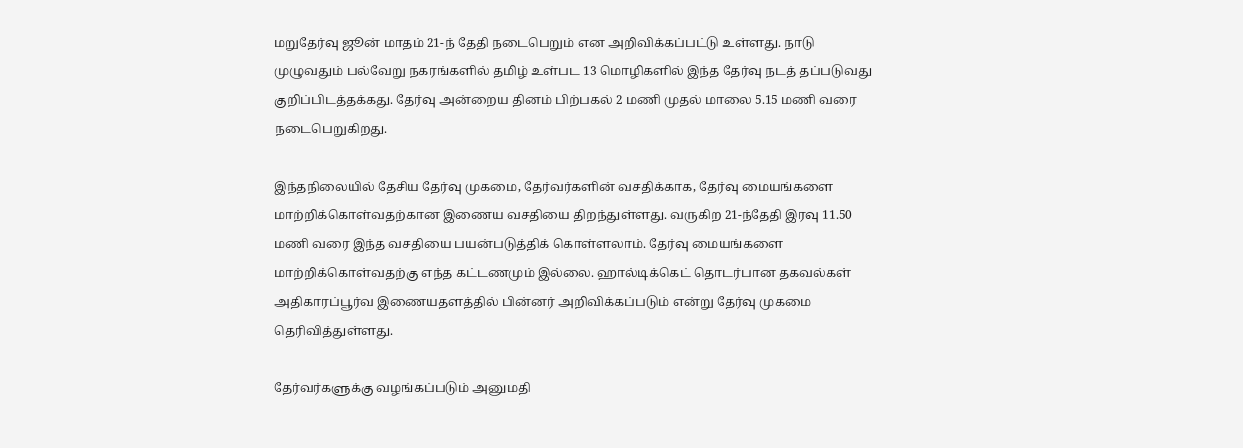மறுதேர்வு ஜூன் மாதம் 21-ந் தேதி நடைபெறும் என அறிவிக்கப்பட்டு உள்ளது. நாடு முழுவதும் பல்வேறு நகரங்களில் தமிழ் உள்பட 13 மொழிகளில் இந்த தேர்வு நடத் தப்படுவது குறிப்பிடத்தக்கது. தேர்வு அன்றைய தினம் பிற்பகல் 2 மணி முதல் மாலை 5.15 மணி வரை நடைபெறுகிறது.

இந்தநிலையில் தேசிய தேர்வு முகமை, தேர்வர்களின் வசதிக்காக, தேர்வு மையங்களை மாற்றிக்கொள்வதற்கான இணைய வசதியை திறந்துள்ளது. வருகிற 21-ந்தேதி இரவு 11.50 மணி வரை இந்த வசதியை பயன்படுத்திக் கொள்ளலாம். தேர்வு மையங்களை மாற்றிக்கொள்வதற்கு எந்த கட்டணமும் இல்லை. ஹால்டிக்கெட் தொடர்பான தகவல்கள் அதிகாரப்பூர்வ இணையதளத்தில் பின்னர் அறிவிக்கப்படும் என்று தேர்வு முகமை தெரிவித்துள்ளது.

தேர்வர்களுக்கு வழங்கப்படும் அனுமதி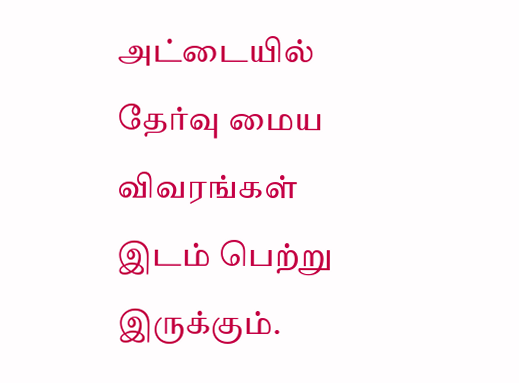அட்டையில் தேர்வு மைய விவரங்கள் இடம் பெற்று இருக்கும்.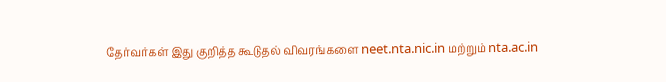தேர்வர்கள் இது குறித்த கூடுதல் விவரங்களை neet.nta.nic.in மற்றும் nta.ac.in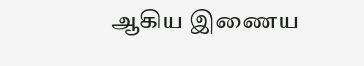ஆகிய இணைய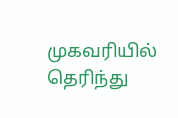முகவரியில் தெரிந்து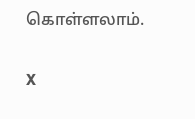கொள்ளலாம்.

X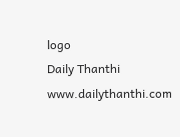logo
Daily Thanthi
www.dailythanthi.com